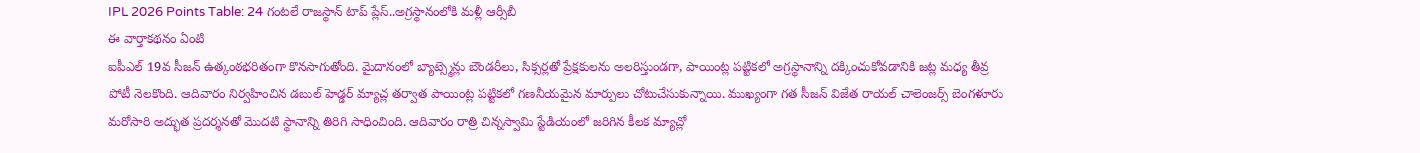IPL 2026 Points Table: 24 గంటలే రాజస్థాన్ టాప్ ప్లేస్..అగ్రస్థానంలోకి మళ్లీ ఆర్సీబీ
ఈ వార్తాకథనం ఏంటి
ఐపీఎల్ 19వ సీజన్ ఉత్కంఠభరితంగా కొనసాగుతోంది. మైదానంలో బ్యాట్స్మెన్లు బౌండరీలు, సిక్సర్లతో ప్రేక్షకులను అలరిస్తుండగా, పాయింట్ల పట్టికలో అగ్రస్థానాన్ని దక్కించుకోవడానికి జట్ల మధ్య తీవ్ర పోటీ నెలకొంది. ఆదివారం నిర్వహించిన డబుల్ హెడ్డర్ మ్యాచ్ల తర్వాత పాయింట్ల పట్టికలో గణనీయమైన మార్పులు చోటుచేసుకున్నాయి. ముఖ్యంగా గత సీజన్ విజేత రాయల్ చాలెంజర్స్ బెంగళూరు మరోసారి అద్భుత ప్రదర్శనతో మొదటి స్థానాన్ని తిరిగి సాధించింది. ఆదివారం రాత్రి చిన్నస్వామి స్టేడియంలో జరిగిన కీలక మ్యాచ్లో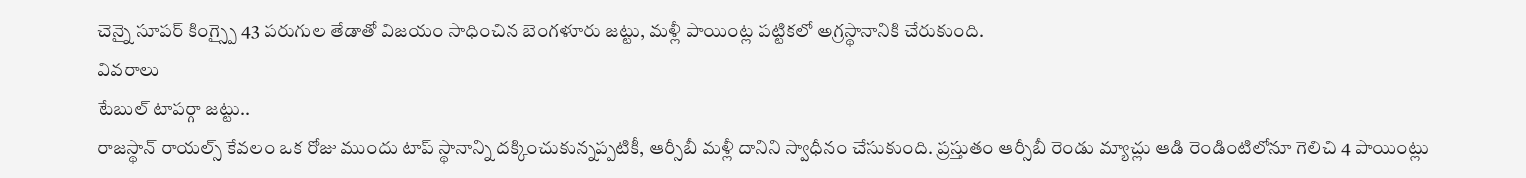చెన్నై సూపర్ కింగ్స్పై 43 పరుగుల తేడాతో విజయం సాధించిన బెంగళూరు జట్టు, మళ్లీ పాయింట్ల పట్టికలో అగ్రస్థానానికి చేరుకుంది.
వివరాలు
టేబుల్ టాపర్గా జట్టు..
రాజస్థాన్ రాయల్స్ కేవలం ఒక రోజు ముందు టాప్ స్థానాన్ని దక్కించుకున్నప్పటికీ, ఆర్సీబీ మళ్లీ దానిని స్వాధీనం చేసుకుంది. ప్రస్తుతం ఆర్సీబీ రెండు మ్యాచ్లు ఆడి రెండింటిలోనూ గెలిచి 4 పాయింట్లు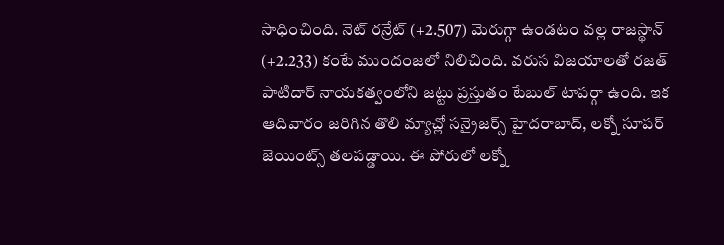సాధించింది. నెట్ రన్రేట్ (+2.507) మెరుగ్గా ఉండటం వల్ల రాజస్థాన్ (+2.233) కంటే ముందంజలో నిలిచింది. వరుస విజయాలతో రజత్ పాటిదార్ నాయకత్వంలోని జట్టు ప్రస్తుతం టేబుల్ టాపర్గా ఉంది. ఇక ఆదివారం జరిగిన తొలి మ్యాచ్లో సన్రైజర్స్ హైదరాబాద్, లక్నో సూపర్ జెయింట్స్ తలపడ్డాయి. ఈ పోరులో లక్నో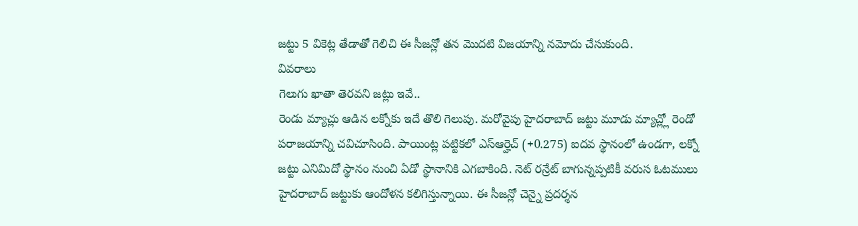జట్టు 5 వికెట్ల తేడాతో గెలిచి ఈ సీజన్లో తన మొదటి విజయాన్ని నమోదు చేసుకుంది.
వివరాలు
గెలుగు ఖాతా తెరవని జట్లు ఇవే..
రెండు మ్యాచ్లు ఆడిన లక్నోకు ఇదే తొలి గెలుపు. మరోవైపు హైదరాబాద్ జట్టు మూడు మ్యాచ్ల్లో రెండో పరాజయాన్ని చవిచూసింది. పాయింట్ల పట్టికలో ఎస్ఆర్హెచ్ (+0.275) ఐదవ స్థానంలో ఉండగా, లక్నో జట్టు ఎనిమిదో స్థానం నుంచి ఏడో స్థానానికి ఎగబాకింది. నెట్ రన్రేట్ బాగున్నప్పటికీ వరుస ఓటములు హైదరాబాద్ జట్టుకు ఆందోళన కలిగిస్తున్నాయి. ఈ సీజన్లో చెన్నై ప్రదర్శన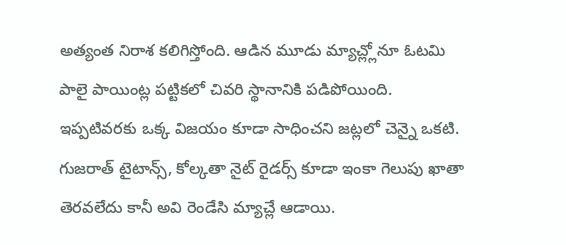అత్యంత నిరాశ కలిగిస్తోంది. ఆడిన మూడు మ్యాచ్ల్లోనూ ఓటమి పాలై పాయింట్ల పట్టికలో చివరి స్థానానికి పడిపోయింది. ఇప్పటివరకు ఒక్క విజయం కూడా సాధించని జట్లలో చెన్నై ఒకటి. గుజరాత్ టైటాన్స్, కోల్కతా నైట్ రైడర్స్ కూడా ఇంకా గెలుపు ఖాతా తెరవలేదు కానీ అవి రెండేసి మ్యాచ్లే ఆడాయి.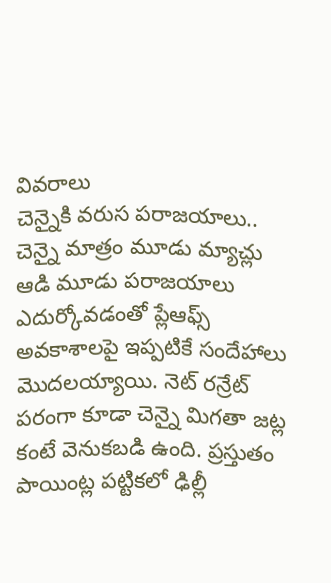వివరాలు
చెన్నైకి వరుస పరాజయాలు..
చెన్నై మాత్రం మూడు మ్యాచ్లు ఆడి మూడు పరాజయాలు ఎదుర్కోవడంతో ప్లేఆఫ్స్ అవకాశాలపై ఇప్పటికే సందేహాలు మొదలయ్యాయి. నెట్ రన్రేట్ పరంగా కూడా చెన్నై మిగతా జట్ల కంటే వెనుకబడి ఉంది. ప్రస్తుతం పాయింట్ల పట్టికలో ఢిల్లీ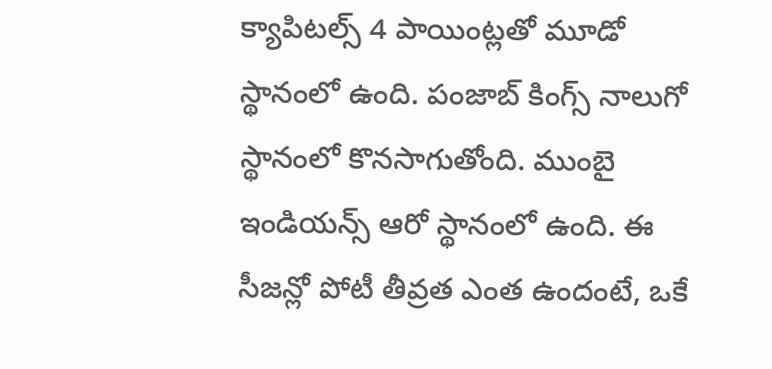క్యాపిటల్స్ 4 పాయింట్లతో మూడో స్థానంలో ఉంది. పంజాబ్ కింగ్స్ నాలుగో స్థానంలో కొనసాగుతోంది. ముంబై ఇండియన్స్ ఆరో స్థానంలో ఉంది. ఈ సీజన్లో పోటీ తీవ్రత ఎంత ఉందంటే, ఒకే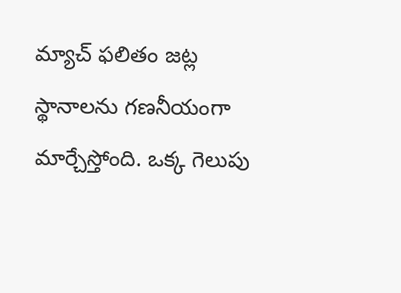మ్యాచ్ ఫలితం జట్ల స్థానాలను గణనీయంగా మార్చేస్తోంది. ఒక్క గెలుపు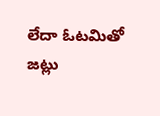లేదా ఓటమితో జట్లు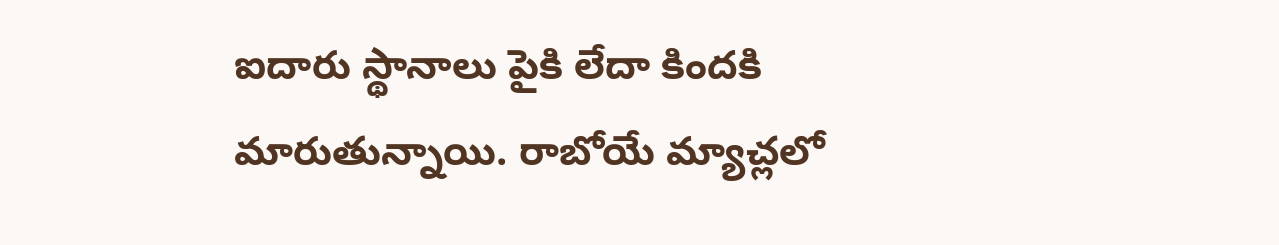ఐదారు స్థానాలు పైకి లేదా కిందకి మారుతున్నాయి. రాబోయే మ్యాచ్లలో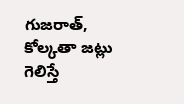గుజరాత్, కోల్కతా జట్లు గెలిస్తే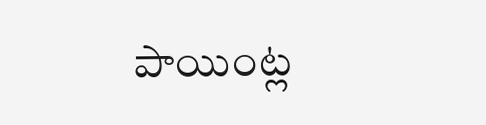పాయింట్ల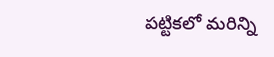పట్టికలో మరిన్ని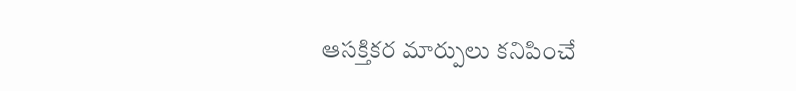ఆసక్తికర మార్పులు కనిపించే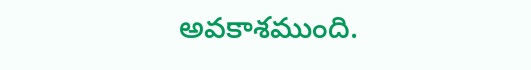అవకాశముంది.